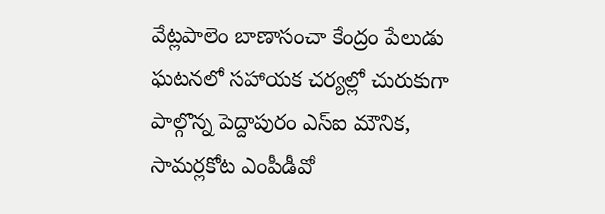వేట్లపాలెం బాణాసంచా కేంద్రం పేలుడు ఘటనలో సహాయక చర్యల్లో చురుకుగా పాల్గొన్న పెద్దాపురం ఎస్ఐ మౌనిక, సామర్లకోట ఎంపీడీవో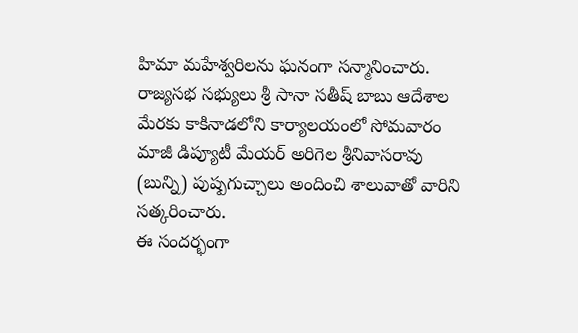హిమా మహేశ్వరిలను ఘనంగా సన్మానించారు.
రాజ్యసభ సభ్యులు శ్రీ సానా సతీష్ బాబు ఆదేశాల మేరకు కాకినాడలోని కార్యాలయంలో సోమవారం మాజీ డిప్యూటీ మేయర్ అరిగెల శ్రీనివాసరావు (బున్ని) పుష్పగుచ్చాలు అందించి శాలువాతో వారిని సత్కరించారు.
ఈ సందర్భంగా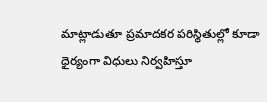మాట్లాడుతూ ప్రమాదకర పరిస్థితుల్లో కూడా ధైర్యంగా విధులు నిర్వహిస్తూ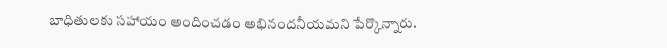బాధితులకు సహాయం అందించడం అభినందనీయమని పేర్కొన్నారు.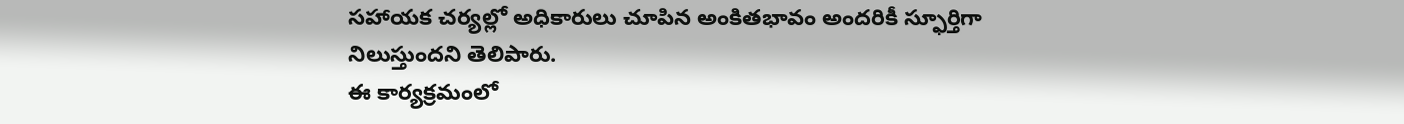సహాయక చర్యల్లో అధికారులు చూపిన అంకితభావం అందరికీ స్ఫూర్తిగా నిలుస్తుందని తెలిపారు.
ఈ కార్యక్రమంలో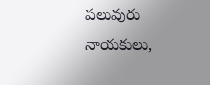పలువురు నాయకులు,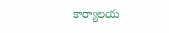కార్యాలయ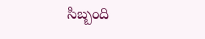సిబ్బంది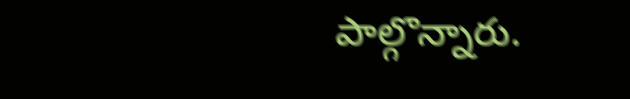పాల్గొన్నారు.